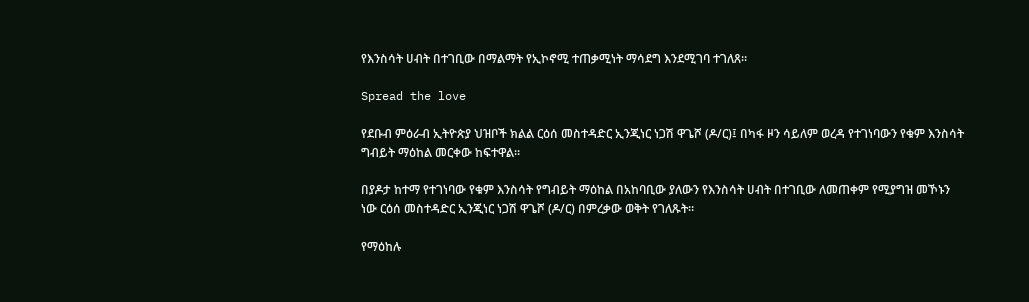የእንስሳት ሀብት በተገቢው በማልማት የኢኮኖሚ ተጠቃሚነት ማሳደግ እንደሚገባ ተገለጸ።

Spread the love

የደቡብ ምዕራብ ኢትዮጵያ ህዝቦች ክልል ርዕሰ መስተዳድር ኢንጂነር ነጋሽ ዋጌሾ (ዶ/ር)፤ በካፋ ዞን ሳይለም ወረዳ የተገነባውን የቁም እንስሳት ግብይት ማዕከል መርቀው ከፍተዋል።

በያዶታ ከተማ የተገነባው የቁም እንስሳት የግብይት ማዕከል በአከባቢው ያለውን የእንስሳት ሀብት በተገቢው ለመጠቀም የሚያግዝ መኾኑን ነው ርዕሰ መስተዳድር ኢንጂነር ነጋሽ ዋጌሾ (ዶ/ር) በምረቃው ወቅት የገለጹት።

የማዕከሉ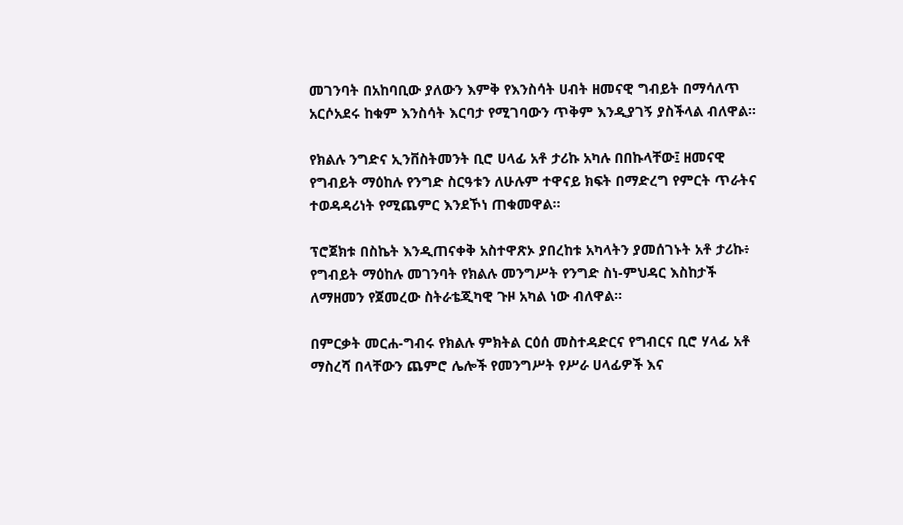መገንባት በአከባቢው ያለውን እምቅ የእንስሳት ሀብት ዘመናዊ ግብይት በማሳለጥ አርሶአደሩ ከቁም እንስሳት እርባታ የሚገባውን ጥቅም እንዲያገኝ ያስችላል ብለዋል።

የክልሉ ንግድና ኢንቨስትመንት ቢሮ ሀላፊ አቶ ታሪኩ አካሉ በበኩላቸው፤ ዘመናዊ የግብይት ማዕከሉ የንግድ ስርዓቱን ለሁሉም ተዋናይ ክፍት በማድረግ የምርት ጥራትና ተወዳዳሪነት የሚጨምር እንደኾነ ጠቁመዋል።

ፕሮጀክቱ በስኬት እንዲጠናቀቅ አስተዋጽኦ ያበረከቱ አካላትን ያመሰገኑት አቶ ታሪኩ፥ የግብይት ማዕከሉ መገንባት የክልሉ መንግሥት የንግድ ስነ-ምህዳር እስከታች ለማዘመን የጀመረው ስትራቴጂካዊ ጉዞ አካል ነው ብለዋል።

በምርቃት መርሐ-ግብሩ የክልሉ ምክትል ርዕሰ መስተዳድርና የግብርና ቢሮ ሃላፊ አቶ ማስረሻ በላቸውን ጨምሮ ሌሎች የመንግሥት የሥራ ሀላፊዎች እና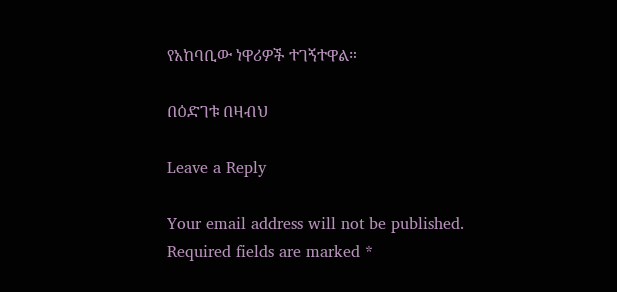የአከባቢው ነዋሪዎች ተገኝተዋል።

በዕድገቱ በዛብህ

Leave a Reply

Your email address will not be published. Required fields are marked *